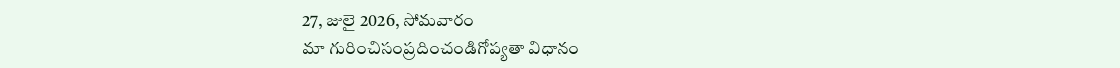27, జులై 2026, సోమవారం
మా గురించిసంప్రదించండిగోప్యతా విధానం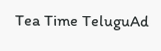Tea Time TeluguAd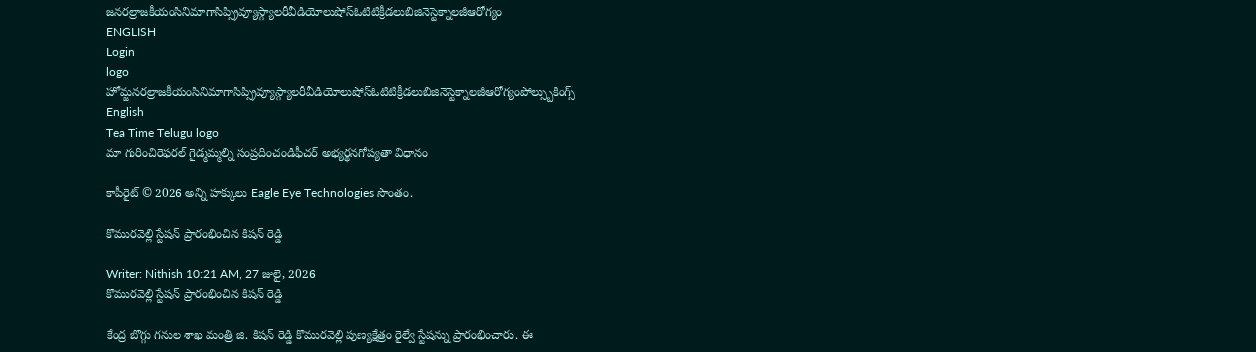జనరల్రాజకీయంసినిమాగాసిప్స్రివ్యూస్గ్యాలరీవీడియోలుషోస్ఓటిటిక్రీడలుబిజినెస్టెక్నాలజీఆరోగ్యం
ENGLISH
Login
logo
హోమ్జనరల్రాజకీయంసినిమాగాసిప్స్రివ్యూస్గ్యాలరీవీడియోలుషోస్ఓటిటిక్రీడలుబిజినెస్టెక్నాలజీఆరోగ్యంపోల్స్బుకింగ్స్
English
Tea Time Telugu logo
మా గురించిరెఫరల్ గైడ్మమ్మల్ని సంప్రదించండిఫీచర్ అభ్యర్థనగోప్యతా విధానం

కాపీరైట్ © 2026 అన్ని హక్కులు Eagle Eye Technologies సొంతం.

కొమురవెల్లి స్టేషన్ ప్రారంభించిన కిషన్ రెడ్డి

Writer: Nithish 10:21 AM, 27 జులై, 2026
కొమురవెల్లి స్టేషన్ ప్రారంభించిన కిషన్ రెడ్డి

కేంద్ర బొగ్గు గనుల శాఖ మంత్రి జి. కిషన్ రెడ్డి కొమురవెల్లి పుణ్యక్షేత్రం రైల్వే స్టేషన్ను ప్రారంభించారు. ఈ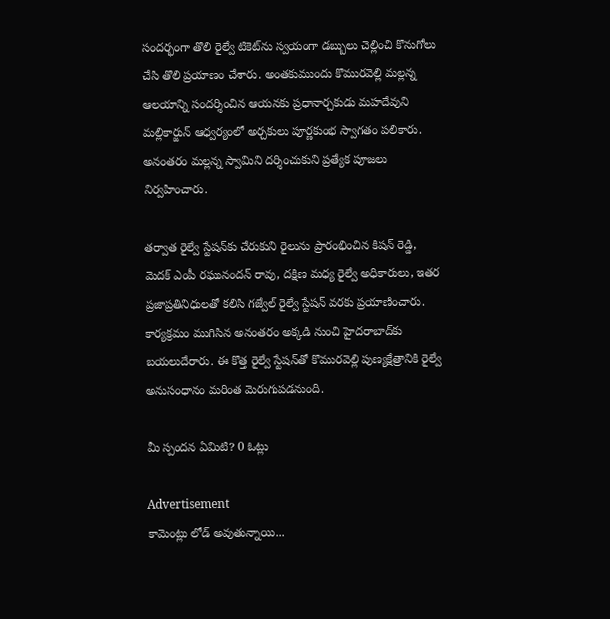సందర్భంగా తొలి రైల్వే టికెట్‌ను స్వయంగా డబ్బులు చెల్లించి కొనుగోలు చేసి తొలి ప్రయాణం చేశారు. అంతకుముందు కొమురవెల్లి మల్లన్న ఆలయాన్ని సందర్శించిన ఆయనకు ప్రధానార్చకుడు మహదేవుని మల్లికార్జున్ ఆధ్వర్యంలో అర్చకులు పూర్ణకుంభ స్వాగతం పలికారు. అనంతరం మల్లన్న స్వామిని దర్శించుకుని ప్రత్యేక పూజలు నిర్వహించారు.

తర్వాత రైల్వే స్టేషన్‌కు చేరుకుని రైలును ప్రారంభించిన కిషన్ రెడ్డి, మెదక్ ఎంపీ రఘునందన్ రావు, దక్షిణ మధ్య రైల్వే అధికారులు, ఇతర ప్రజాప్రతినిధులతో కలిసి గజ్వేల్ రైల్వే స్టేషన్ వరకు ప్రయాణించారు. కార్యక్రమం ముగిసిన అనంతరం అక్కడి నుంచి హైదరాబాద్‌కు బయలుదేరారు. ఈ కొత్త రైల్వే స్టేషన్‌తో కొమురవెల్లి పుణ్యక్షేత్రానికి రైల్వే అనుసంధానం మరింత మెరుగుపడనుంది.

మీ స్పందన ఏమిటి? 0 ఓట్లు

Advertisement
కామెంట్లు లోడ్ అవుతున్నాయి...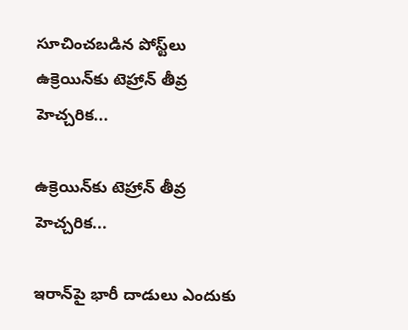సూచించబడిన పోస్ట్‌లు
ఉక్రెయిన్‌కు టెహ్రాన్ తీవ్ర హెచ్చరిక...

ఉక్రెయిన్‌కు టెహ్రాన్ తీవ్ర హెచ్చరిక...

ఇరాన్‌పై భారీ దాడులు ఎందుకు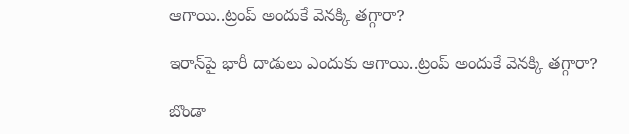ఆగాయి..ట్రంప్ అందుకే వెనక్కి తగ్గారా?

ఇరాన్‌పై భారీ దాడులు ఎందుకు ఆగాయి..ట్రంప్ అందుకే వెనక్కి తగ్గారా?

బొండా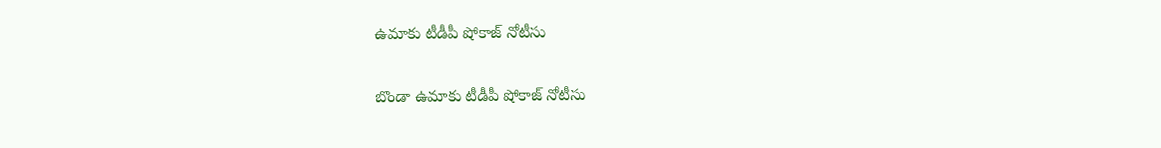ఉమాకు టీడీపీ షోకాజ్ నోటీసు

బొండా ఉమాకు టీడీపీ షోకాజ్ నోటీసు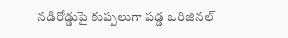నడిరోడ్డుపై కుప్పలుగా పడ్డ ఒరిజినల్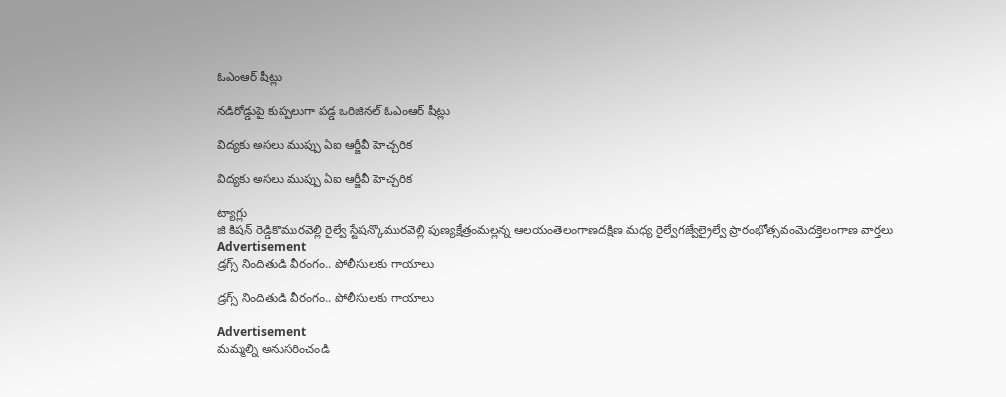ఓఎంఆర్ షీట్లు

నడిరోడ్డుపై కుప్పలుగా పడ్డ ఒరిజినల్ ఓఎంఆర్ షీట్లు

విద్యకు అసలు ముప్పు ఏఐ ఆర్జీవీ హెచ్చరిక

విద్యకు అసలు ముప్పు ఏఐ ఆర్జీవీ హెచ్చరిక

ట్యాగ్లు
జి కిషన్ రెడ్డికొమురవెల్లి రైల్వే స్టేషన్కొమురవెల్లి పుణ్యక్షేత్రంమల్లన్న ఆలయంతెలంగాణదక్షిణ మధ్య రైల్వేగజ్వేల్రైల్వే ప్రారంభోత్సవంమెదక్తెలంగాణ వార్తలు
Advertisement
డ్రగ్స్ నిందితుడి వీరంగం.. పోలీసులకు గాయాలు

డ్రగ్స్ నిందితుడి వీరంగం.. పోలీసులకు గాయాలు

Advertisement
మమ్మల్ని అనుసరించండి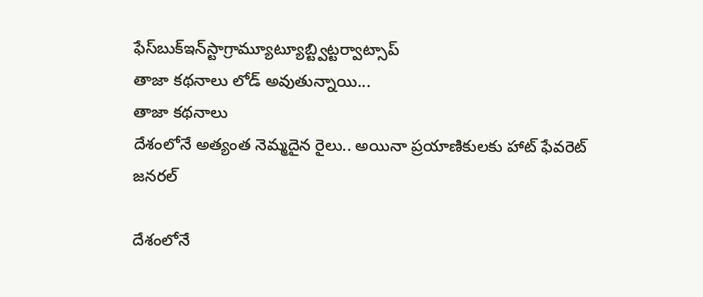ఫేస్‌బుక్ఇన్‌స్టాగ్రామ్యూట్యూబ్ట్విట్టర్వాట్సాప్
తాజా కథనాలు లోడ్ అవుతున్నాయి...
తాజా కథనాలు
దేశంలోనే అత్యంత నెమ్మదైన రైలు.. అయినా ప్రయాణికులకు హాట్ ఫేవరెట్
జనరల్

దేశంలోనే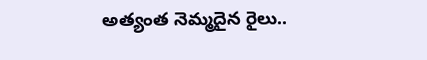అత్యంత నెమ్మదైన రైలు..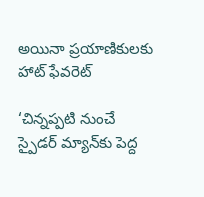అయినా ప్రయాణికులకు హాట్ ఫేవరెట్

‘చిన్నప్పటి నుంచే స్పైడర్ మ్యాన్‌కు పెద్ద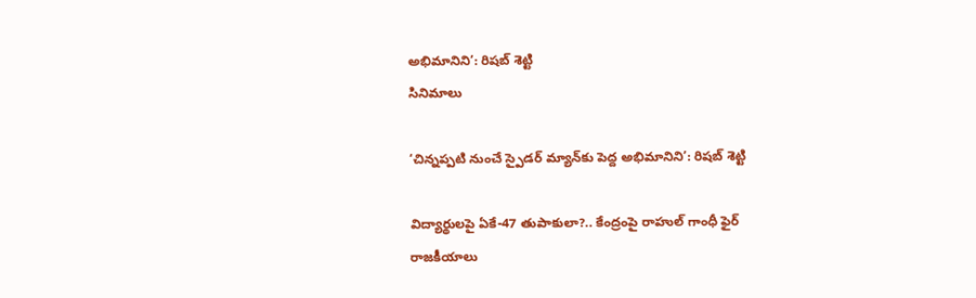అభిమానిని’: రిషబ్ శెట్టి
సినిమాలు

‘చిన్నప్పటి నుంచే స్పైడర్ మ్యాన్‌కు పెద్ద అభిమానిని’: రిషబ్ శెట్టి

విద్యార్థులపై ఏకే-47 తుపాకులా?.. కేంద్రంపై రాహుల్ గాంధీ ఫైర్
రాజకీయాలు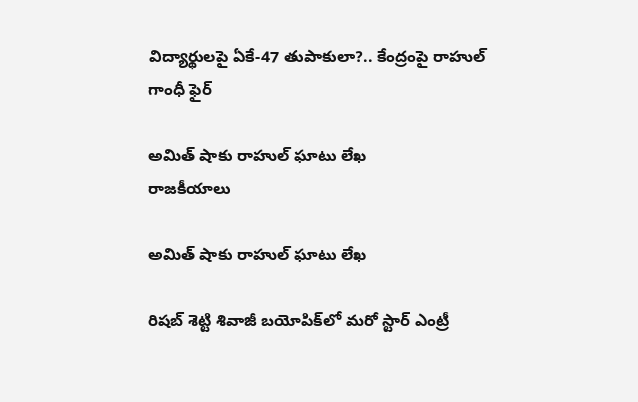విద్యార్థులపై ఏకే-47 తుపాకులా?.. కేంద్రంపై రాహుల్ గాంధీ ఫైర్

అమిత్ షాకు రాహుల్ ఘాటు లేఖ
రాజకీయాలు

అమిత్ షాకు రాహుల్ ఘాటు లేఖ

రిషబ్ శెట్టి శివాజీ బయోపిక్‌లో మరో స్టార్ ఎంట్రీ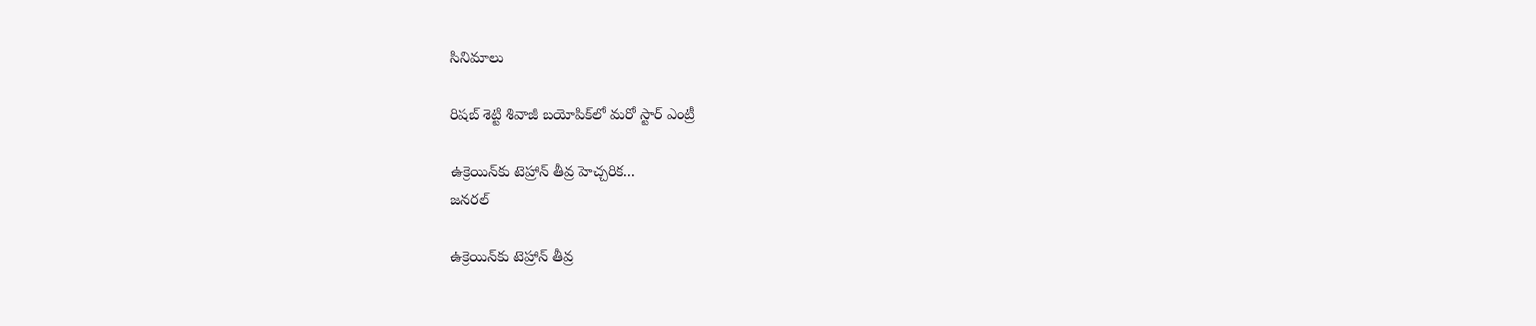సినిమాలు

రిషబ్ శెట్టి శివాజీ బయోపిక్‌లో మరో స్టార్ ఎంట్రీ

ఉక్రెయిన్‌కు టెహ్రాన్ తీవ్ర హెచ్చరిక...
జనరల్

ఉక్రెయిన్‌కు టెహ్రాన్ తీవ్ర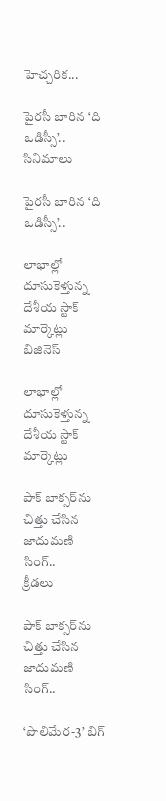హెచ్చరిక...

పైరసీ బారిన ‘ది ఒడిస్సీ’..
సినిమాలు

పైరసీ బారిన ‘ది ఒడిస్సీ’..

లాభాల్లో దూసుకెళ్తున్న దేశీయ స్టాక్ మార్కెట్లు
బిజినెస్

లాభాల్లో దూసుకెళ్తున్న దేశీయ స్టాక్ మార్కెట్లు

పాక్ బాక్సర్‌ను చిత్తు చేసిన జాదుమణి సింగ్..
క్రీడలు

పాక్ బాక్సర్‌ను చిత్తు చేసిన జాదుమణి సింగ్..

‘పొలిమేర-3’ బిగ్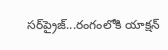సర్‌ప్రైజ్...రంగంలోకి యాక్షన్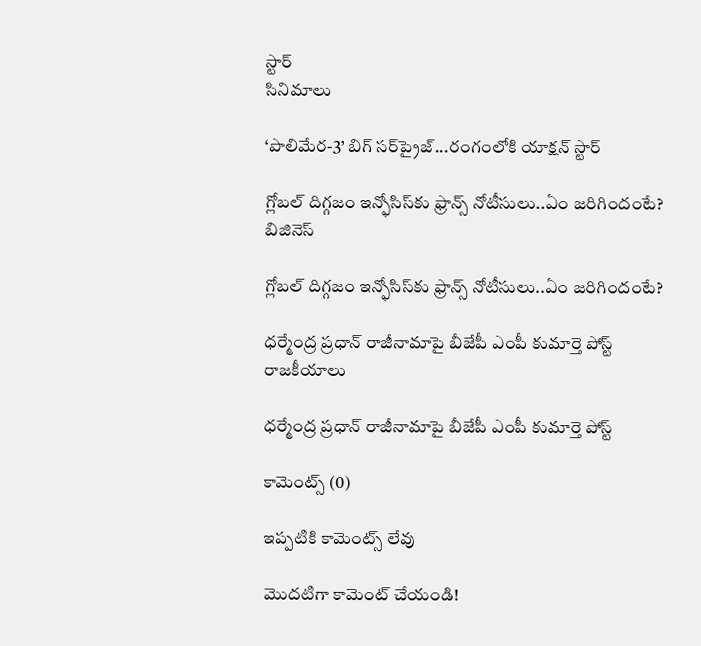స్టార్
సినిమాలు

‘పొలిమేర-3’ బిగ్ సర్‌ప్రైజ్...రంగంలోకి యాక్షన్ స్టార్

గ్లోబల్ దిగ్గజం ఇన్ఫోసిస్‌కు ఫ్రాన్స్ నోటీసులు..ఏం జరిగిందంటే?
బిజినెస్

గ్లోబల్ దిగ్గజం ఇన్ఫోసిస్‌కు ఫ్రాన్స్ నోటీసులు..ఏం జరిగిందంటే?

ధర్మేంద్ర ప్రధాన్ రాజీనామాపై బీజేపీ ఎంపీ కుమార్తె పోస్ట్
రాజకీయాలు

ధర్మేంద్ర ప్రధాన్ రాజీనామాపై బీజేపీ ఎంపీ కుమార్తె పోస్ట్

కామెంట్స్ (0)

ఇప్పటికి కామెంట్స్ లేవు

మొదటిగా కామెంట్ చేయండి!